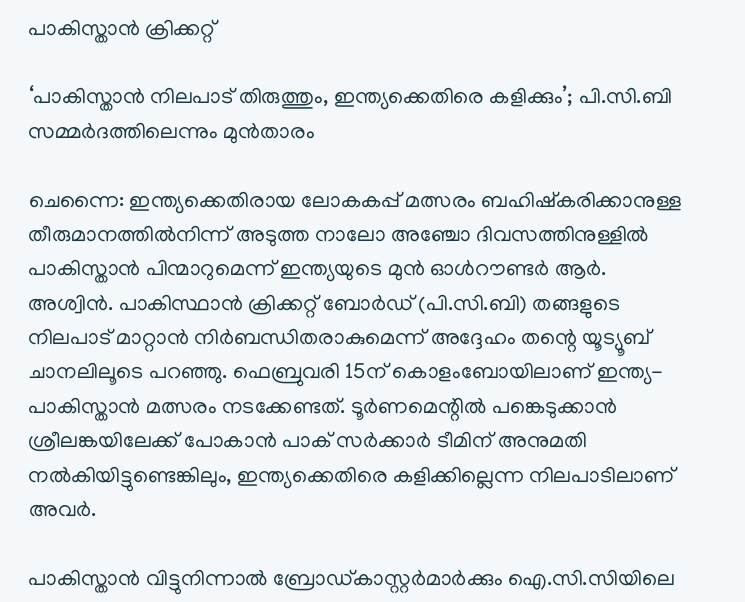പാകിസ്താൻ ക്രിക്കറ്റ്

‘പാകിസ്താൻ നിലപാട് തിരുത്തും, ഇന്ത്യക്കെതിരെ കളിക്കും’; പി.സി.ബി സമ്മർദത്തിലെന്നും മുൻതാരം

ചെന്നൈ: ഇന്ത്യക്കെതിരായ ലോകകപ്പ് മത്സരം ബഹിഷ്കരിക്കാനുള്ള തീരുമാനത്തിൽനിന്ന് അടുത്ത നാലോ അഞ്ചോ ദിവസത്തിനുള്ളിൽ പാകിസ്താൻ പിന്മാറുമെന്ന് ഇന്ത്യയുടെ മുൻ ഓൾറൗണ്ടർ ആർ. അശ്വിൻ. പാകിസ്ഥാൻ ക്രിക്കറ്റ് ബോർഡ് (പി.സി.ബി) തങ്ങളുടെ നിലപാട് മാറ്റാൻ നിർബന്ധിതരാകുമെന്ന് അദ്ദേഹം തന്റെ യൂട്യൂബ് ചാനലിലൂടെ പറഞ്ഞു. ഫെബ്രുവരി 15ന് കൊളംബോയിലാണ് ഇന്ത്യ-പാകിസ്താൻ മത്സരം നടക്കേണ്ടത്. ടൂർണമെന്റിൽ പങ്കെടുക്കാൻ ശ്രീലങ്കയിലേക്ക് പോകാൻ പാക് സർക്കാർ ടീമിന് അനുമതി നൽകിയിട്ടുണ്ടെങ്കിലും, ഇന്ത്യക്കെതിരെ കളിക്കില്ലെന്ന നിലപാടിലാണ് അവർ.

പാകിസ്താൻ വിട്ടുനിന്നാൽ ബ്രോഡ്കാസ്റ്റർമാർക്കും ഐ.സി.സിയിലെ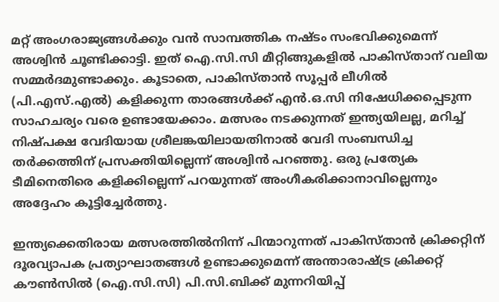മറ്റ് അംഗരാജ്യങ്ങൾക്കും വൻ സാമ്പത്തിക നഷ്ടം സംഭവിക്കുമെന്ന് അശ്വിൻ ചൂണ്ടിക്കാട്ടി. ഇത് ഐ.സി.സി മീറ്റിങ്ങുകളിൽ പാകിസ്താന് വലിയ സമ്മർദമുണ്ടാക്കും. കൂടാതെ, പാകിസ്താൻ സൂപ്പർ ലീഗിൽ (പി.എസ്.എൽ) കളിക്കുന്ന താരങ്ങൾക്ക് എൻ.ഒ.സി നിഷേധിക്കപ്പെടുന്ന സാഹചര്യം വരെ ഉണ്ടായേക്കാം. മത്സരം നടക്കുന്നത് ഇന്ത്യയിലല്ല, മറിച്ച് നിഷ്പക്ഷ വേദിയായ ശ്രീലങ്കയിലായതിനാൽ വേദി സംബന്ധിച്ച തർക്കത്തിന് പ്രസക്തിയില്ലെന്ന് അശ്വിൻ പറഞ്ഞു. ഒരു പ്രത്യേക ടീമിനെതിരെ കളിക്കില്ലെന്ന് പറയുന്നത് അംഗീകരിക്കാനാവില്ലെന്നും അദ്ദേഹം കൂട്ടിച്ചേർത്തു.

ഇന്ത്യക്കെതിരായ മത്സരത്തിൽനിന്ന് പിന്മാറുന്നത് പാകിസ്താൻ ക്രിക്കറ്റിന് ദൂരവ്യാപക പ്രത്യാഘാതങ്ങൾ ഉണ്ടാക്കുമെന്ന് അന്താരാഷ്ട്ര ക്രിക്കറ്റ് കൗൺസിൽ (ഐ.സി.സി) പി.സി.ബിക്ക് മുന്നറിയിപ്പ്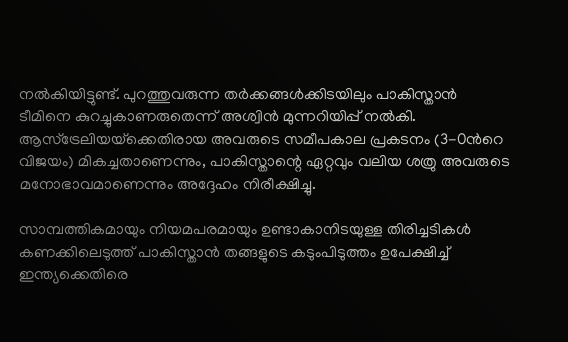നൽകിയിട്ടുണ്ട്. പുറത്തുവരുന്ന തർക്കങ്ങൾക്കിടയിലും പാകിസ്താൻ ടീമിനെ കുറച്ചുകാണരുതെന്ന് അശ്വിൻ മുന്നറിയിപ്പ് നൽകി. ആസ്‌ട്രേലിയയ്‌ക്കെതിരായ അവരുടെ സമീപകാല പ്രകടനം (3-0ന്‍റെ വിജയം) മികച്ചതാണെന്നും, പാകിസ്താന്റെ ഏറ്റവും വലിയ ശത്രു അവരുടെ മനോഭാവമാണെന്നും അദ്ദേഹം നിരീക്ഷിച്ചു.

സാമ്പത്തികമായും നിയമപരമായും ഉണ്ടാകാനിടയുള്ള തിരിച്ചടികൾ കണക്കിലെടുത്ത് പാകിസ്താൻ തങ്ങളുടെ കടുംപിടുത്തം ഉപേക്ഷിച്ച് ഇന്ത്യക്കെതിരെ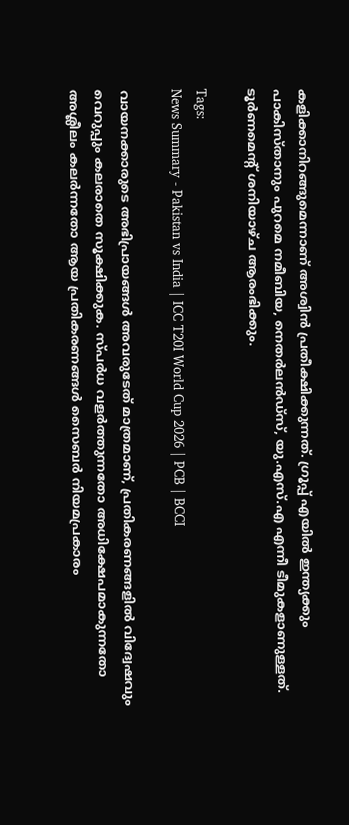കളിക്കാനിറങ്ങുമെന്നാണ് അശ്വിൻ പ്രതീക്ഷിക്കുന്നത്. ഗ്രൂപ്പ് എയിൽ ഇന്ത്യക്കും പാകിസ്താനും പുറമെ നമീബിയ, നെതർലൻഡ്‌സ്, യു.എസ്.എ എന്നീ ടീമുകളാണുള്ളത്. ടൂർണമെന്റ് ശനിയാഴ്ച ആരംഭിക്കും.

Tags:
News Summary - Pakistan vs India | ICC T20I World Cup 2026 | PCB | BCCI

വായനക്കാരുടെ അഭിപ്രായങ്ങള്‍ അവരുടേത് മാത്രമാണ്, പ്രതികരണങ്ങളിൽ വിദ്വേഷവും വെറുപ്പും കലരാതെ സൂക്ഷിക്കുക. സ്പർധ വളർത്തുന്നതോ അധിക്ഷേപമാകുന്നതോ അശ്ലീലം കലർന്നതോ ആയ പ്രതികരണങ്ങൾ സൈബർ നിയമപ്രകാരം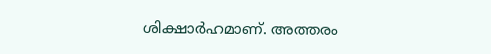ശിക്ഷാർഹമാണ്. അത്തരം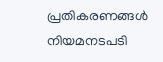പ്രതികരണങ്ങൾ നിയമനടപടി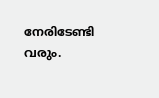നേരിടേണ്ടി വരും.